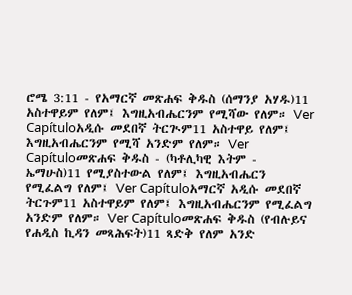ሮሜ 3:11 - የአማርኛ መጽሐፍ ቅዱስ (ሰማንያ አሃዱ)11 አስተዋይም የለም፤ እግዚአብሔርንም የሚሻው የለም። Ver Capítuloአዲሱ መደበኛ ትርጒም11 አስተዋይ የለም፤ እግዚአብሔርንም የሚሻ አንድም የለም። Ver Capítuloመጽሐፍ ቅዱስ - (ካቶሊካዊ እትም - ኤማሁስ)11 የሚያስተውል የለም፤ እግዚአብሔርን የሚፈልግ የለም፤ Ver Capítuloአማርኛ አዲሱ መደበኛ ትርጉም11 አስተዋይም የለም፤ እግዚአብሔርንም የሚፈልግ አንድም የለም። Ver Capítuloመጽሐፍ ቅዱስ (የብሉይና የሐዲስ ኪዳን መጻሕፍት)11 ጻድቅ የለም አንድ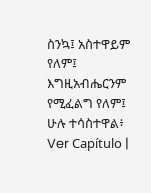ስንኳ፤ አስተዋይም የለም፤ እግዚአብሔርንም የሚፈልግ የለም፤ ሁሉ ተሳስተዋል፥ Ver Capítulo |